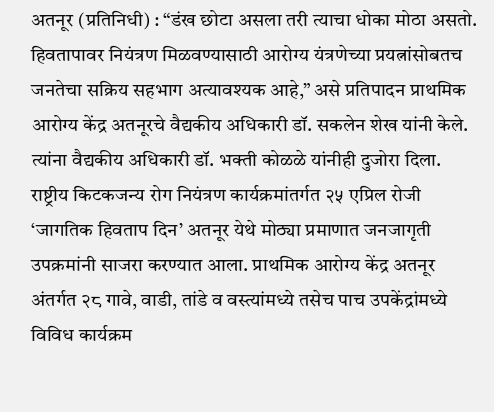अतनूर (प्रतिनिधी) : “डंख छोटा असला तरी त्याचा धोका मोठा असतो. हिवतापावर नियंत्रण मिळवण्यासाठी आरोग्य यंत्रणेच्या प्रयत्नांसोबतच जनतेचा सक्रिय सहभाग अत्यावश्यक आहे,” असे प्रतिपादन प्राथमिक आरोग्य केंद्र अतनूरचे वैद्यकीय अधिकारी डॉ. सकलेन शेख यांनी केले. त्यांना वैद्यकीय अधिकारी डॉ. भक्ती कोळळे यांनीही दुजोरा दिला.
राष्ट्रीय किटकजन्य रोग नियंत्रण कार्यक्रमांतर्गत २५ एप्रिल रोजी ‘जागतिक हिवताप दिन’ अतनूर येथे मोठ्या प्रमाणात जनजागृती उपक्रमांनी साजरा करण्यात आला. प्राथमिक आरोग्य केंद्र अतनूर अंतर्गत २८ गावे, वाडी, तांडे व वस्त्यांमध्ये तसेच पाच उपकेंद्रांमध्ये विविध कार्यक्रम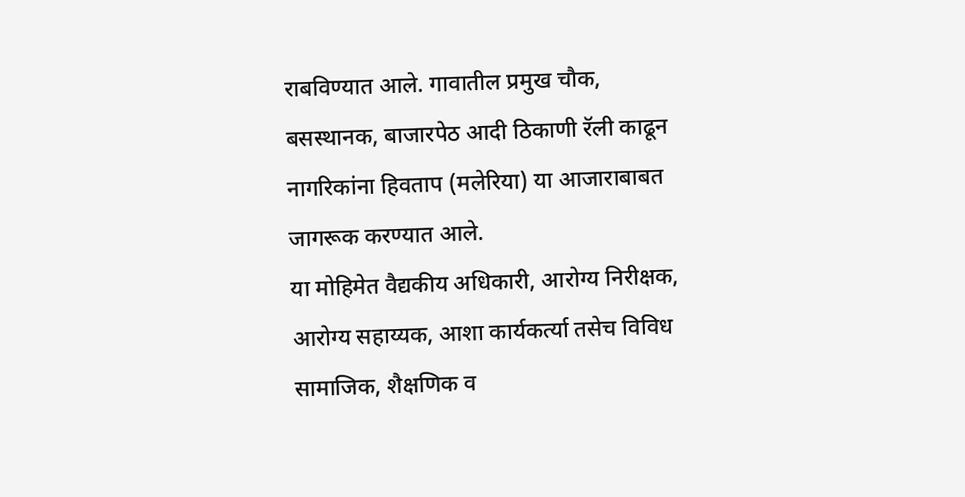राबविण्यात आले. गावातील प्रमुख चौक, बसस्थानक, बाजारपेठ आदी ठिकाणी रॅली काढून नागरिकांना हिवताप (मलेरिया) या आजाराबाबत जागरूक करण्यात आले.
या मोहिमेत वैद्यकीय अधिकारी, आरोग्य निरीक्षक, आरोग्य सहाय्यक, आशा कार्यकर्त्या तसेच विविध सामाजिक, शैक्षणिक व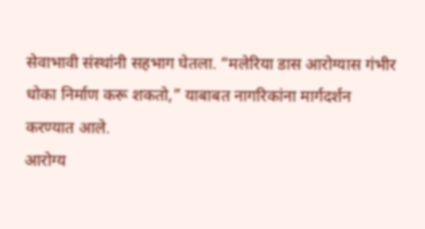सेवाभावी संस्थांनी सहभाग घेतला. “मलेरिया डास आरोग्यास गंभीर धोका निर्माण करू शकतो,” याबाबत नागरिकांना मार्गदर्शन करण्यात आले.
आरोग्य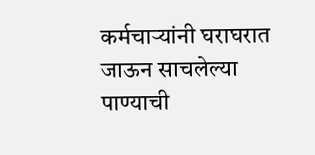कर्मचाऱ्यांनी घराघरात जाऊन साचलेल्या पाण्याची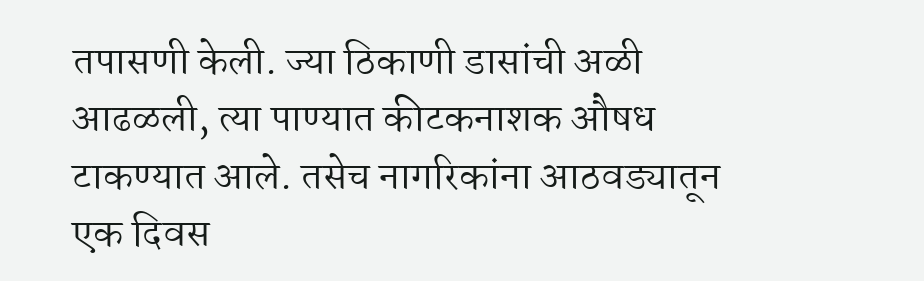तपासणी केली. ज्या ठिकाणी डासांची अळी आढळली, त्या पाण्यात कीटकनाशक औषध टाकण्यात आले. तसेच नागरिकांना आठवड्यातून एक दिवस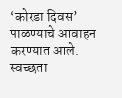‘कोरडा दिवस’ पाळण्याचे आवाहन करण्यात आले. स्वच्छता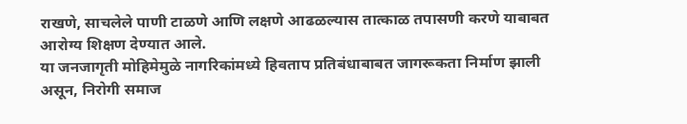राखणे, साचलेले पाणी टाळणे आणि लक्षणे आढळल्यास तात्काळ तपासणी करणे याबाबत आरोग्य शिक्षण देण्यात आले.
या जनजागृती मोहिमेमुळे नागरिकांमध्ये हिवताप प्रतिबंधाबाबत जागरूकता निर्माण झाली असून, निरोगी समाज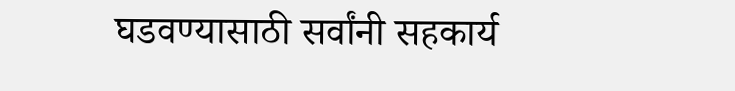घडवण्यासाठी सर्वांनी सहकार्य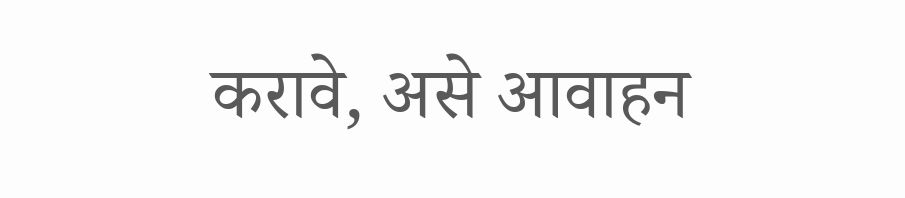करावे, असे आवाहन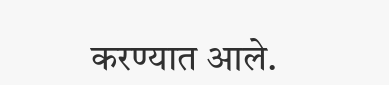करण्यात आले.